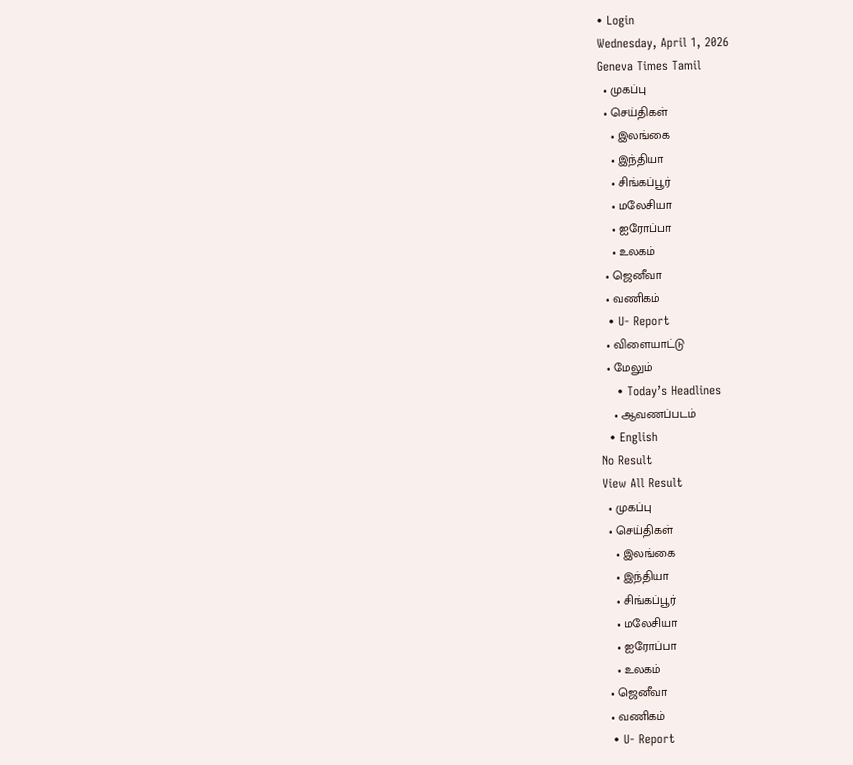• Login
Wednesday, April 1, 2026
Geneva Times Tamil
  • முகப்பு
  • செய்திகள்
    • இலங்கை
    • இந்தியா
    • சிங்கப்பூர்
    • மலேசியா
    • ஐரோப்பா
    • உலகம்
  • ஜெனீவா
  • வணிகம்
  • U- Report
  • விளையாட்டு
  • மேலும்
    • Today’s Headlines
    • ஆவணப்படம்
  • English
No Result
View All Result
  • முகப்பு
  • செய்திகள்
    • இலங்கை
    • இந்தியா
    • சிங்கப்பூர்
    • மலேசியா
    • ஐரோப்பா
    • உலகம்
  • ஜெனீவா
  • வணிகம்
  • U- Report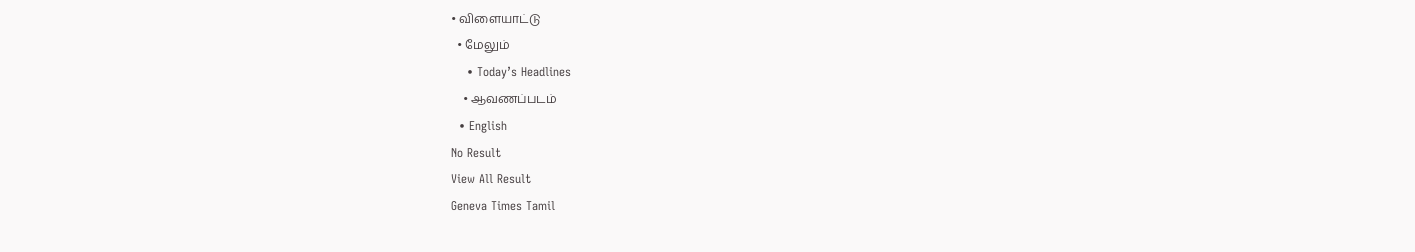• விளையாட்டு
  • மேலும்
    • Today’s Headlines
    • ஆவணப்படம்
  • English
No Result
View All Result
Geneva Times Tamil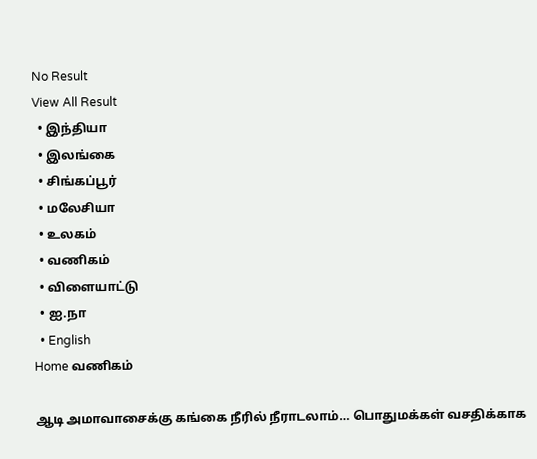No Result
View All Result
  • இந்தியா
  • இலங்கை
  • சிங்கப்பூர்
  • மலேசியா
  • உலகம்
  • வணிகம்
  • விளையாட்டு
  • ஐ.நா
  • English
Home வணிகம்

ஆடி அமாவாசைக்கு கங்கை நீரில் நீராடலாம்… பொதுமக்கள் வசதிக்காக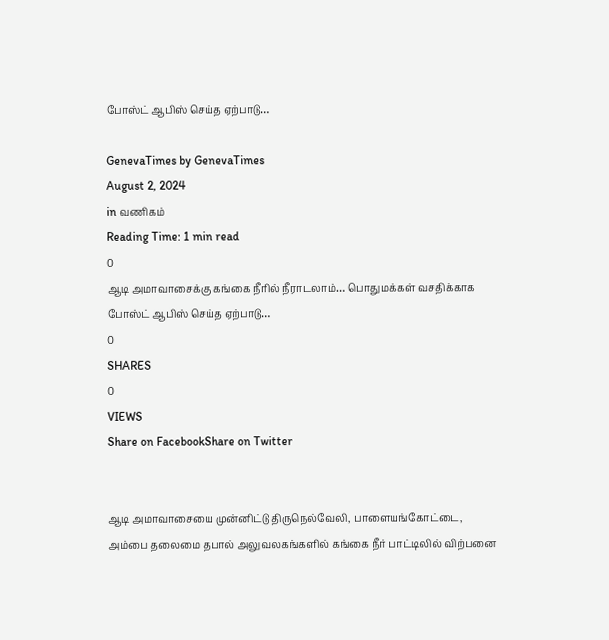போஸ்ட் ஆபிஸ் செய்த ஏற்பாடு…

GenevaTimes by GenevaTimes
August 2, 2024
in வணிகம்
Reading Time: 1 min read
0
ஆடி அமாவாசைக்கு கங்கை நீரில் நீராடலாம்… பொதுமக்கள் வசதிக்காக போஸ்ட் ஆபிஸ் செய்த ஏற்பாடு…
0
SHARES
0
VIEWS
Share on FacebookShare on Twitter


ஆடி அமாவாசையை முன்னிட்டு திருநெல்வேலி, பாளையங்கோட்டை, அம்பை தலைமை தபால் அலுவலகங்களில் கங்கை நீர் பாட்டிலில் விற்பனை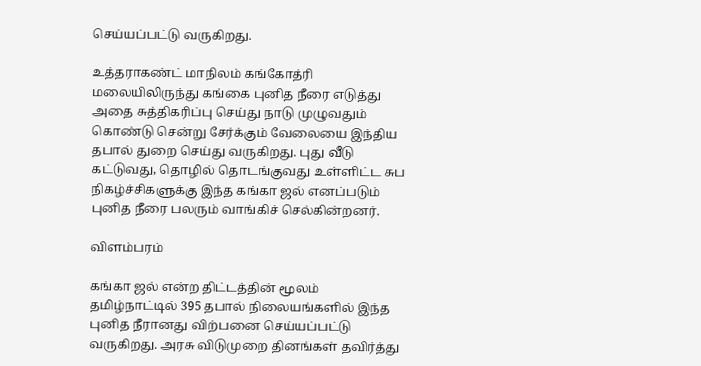செய்யப்பட்டு வருகிறது.

உத்தராகண்ட் மாநிலம் கங்கோத்ரி மலையிலிருந்து கங்கை புனித நீரை எடுத்து அதை சுத்திகரிப்பு செய்து நாடு முழுவதும் கொண்டு சென்று சேர்க்கும் வேலையை இந்திய தபால் துறை செய்து வருகிறது. புது வீடு கட்டுவது, தொழில் தொடங்குவது உள்ளிட்ட சுப நிகழ்ச்சிகளுக்கு இந்த கங்கா ஜல் எனப்படும் புனித நீரை பலரும் வாங்கிச் செல்கின்றனர்.

விளம்பரம்

கங்கா ஜல் என்ற திட்டத்தின் மூலம் தமிழ்நாட்டில் 395 தபால் நிலையங்களில் இந்த புனித நீரானது விற்பனை செய்யப்பட்டு வருகிறது. அரசு விடுமுறை தினங்கள் தவிர்த்து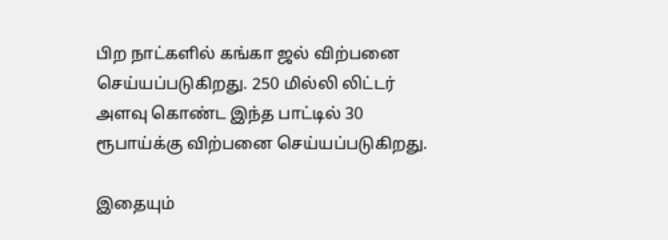பிற நாட்களில் கங்கா ஜல் விற்பனை செய்யப்படுகிறது. 250 மில்லி லிட்டர் அளவு கொண்ட இந்த பாட்டில் 30 ரூபாய்க்கு விற்பனை செய்யப்படுகிறது.

இதையும்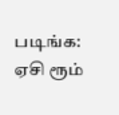படிங்க: ஏசி ரூம்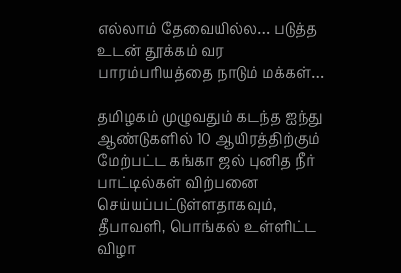எல்லாம் தேவையில்ல… படுத்த உடன் தூக்கம் வர பாரம்பரியத்தை நாடும் மக்கள்…

தமிழகம் முழுவதும் கடந்த ஐந்து ஆண்டுகளில் 10 ஆயிரத்திற்கும் மேற்பட்ட கங்கா ஜல் புனித நீர் பாட்டில்கள் விற்பனை செய்யப்பட்டுள்ளதாகவும், தீபாவளி, பொங்கல் உள்ளிட்ட விழா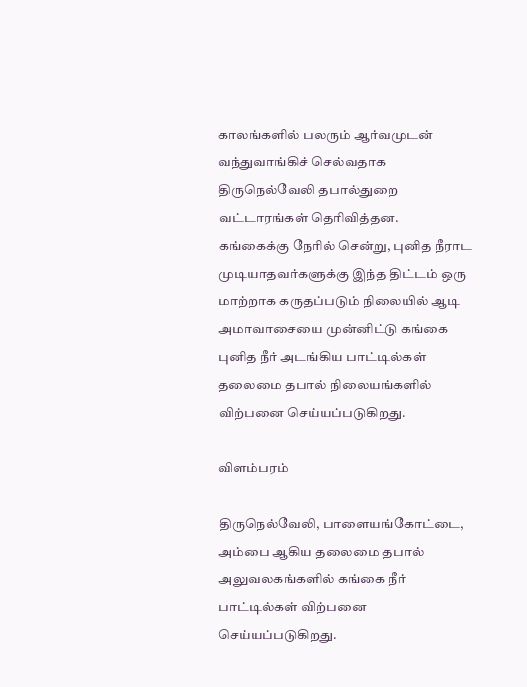காலங்களில் பலரும் ஆர்வமுடன் வந்துவாங்கிச் செல்வதாக திருநெல்வேலி தபால்துறை வட்டாரங்கள் தெரிவித்தன.
கங்கைக்கு நேரில் சென்று, புனித நீராட முடியாதவர்களுக்கு இந்த திட்டம் ஒரு மாற்றாக கருதப்படும் நிலையில் ஆடி அமாவாசையை முன்னிட்டு கங்கை புனித நீர் அடங்கிய பாட்டில்கள் தலைமை தபால் நிலையங்களில் விற்பனை செய்யப்படுகிறது.

விளம்பரம்

திருநெல்வேலி, பாளையங்கோட்டை, அம்பை ஆகிய தலைமை தபால் அலுவலகங்களில் கங்கை நீர் பாட்டில்கள் விற்பனை செய்யப்படுகிறது.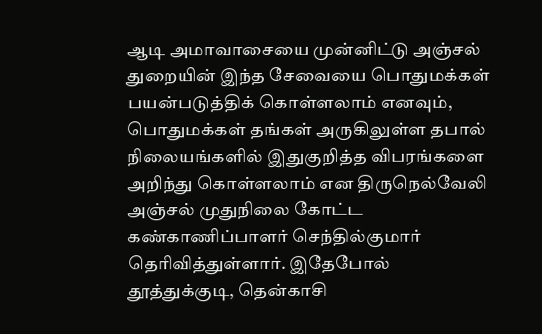ஆடி அமாவாசையை முன்னிட்டு அஞ்சல் துறையின் இந்த சேவையை பொதுமக்கள் பயன்படுத்திக் கொள்ளலாம் எனவும், பொதுமக்கள் தங்கள் அருகிலுள்ள தபால் நிலையங்களில் இதுகுறித்த விபரங்களை அறிந்து கொள்ளலாம் என திருநெல்வேலி அஞ்சல் முதுநிலை கோட்ட கண்காணிப்பாளர் செந்தில்குமார் தெரிவித்துள்ளார். இதேபோல் தூத்துக்குடி, தென்காசி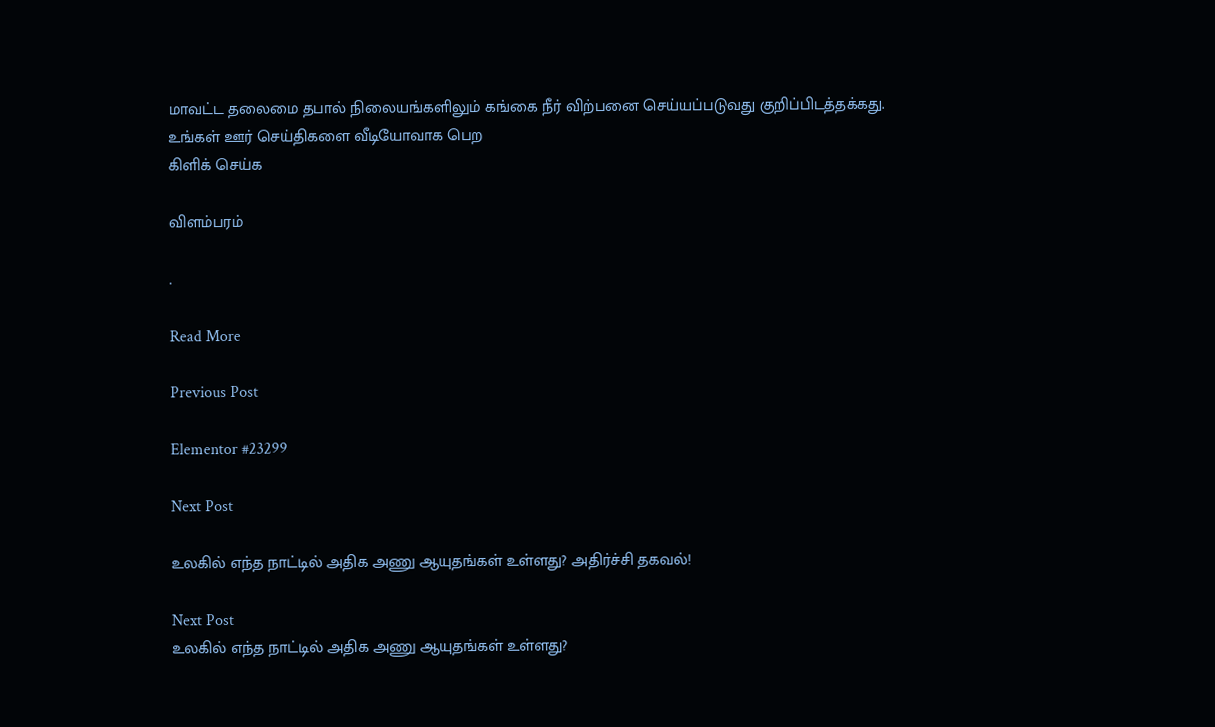மாவட்ட தலைமை தபால் நிலையங்களிலும் கங்கை நீர் விற்பனை செய்யப்படுவது குறிப்பிடத்தக்கது.
உங்கள் ஊர் செய்திகளை வீடியோவாக பெற
கிளிக் செய்க

விளம்பரம்

.

Read More

Previous Post

Elementor #23299

Next Post

உலகில் எந்த நாட்டில் அதிக அணு ஆயுதங்கள் உள்ளது? அதிர்ச்சி தகவல்!

Next Post
உலகில் எந்த நாட்டில் அதிக அணு ஆயுதங்கள் உள்ளது?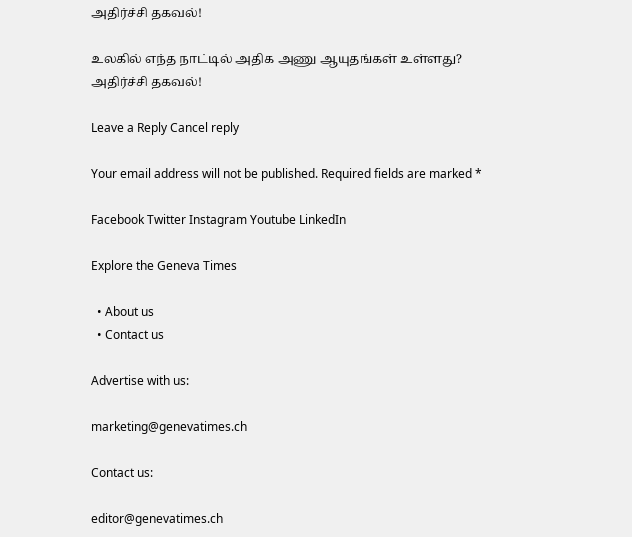அதிர்ச்சி தகவல்!

உலகில் எந்த நாட்டில் அதிக அணு ஆயுதங்கள் உள்ளது? அதிர்ச்சி தகவல்!

Leave a Reply Cancel reply

Your email address will not be published. Required fields are marked *

Facebook Twitter Instagram Youtube LinkedIn

Explore the Geneva Times

  • About us
  • Contact us

Advertise with us:

marketing@genevatimes.ch

Contact us:

editor@genevatimes.ch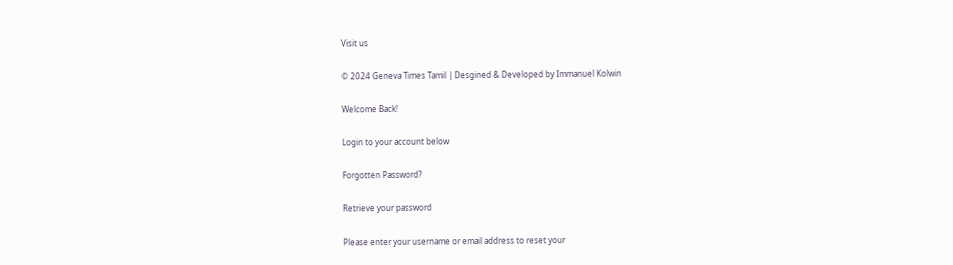Visit us

© 2024 Geneva Times Tamil | Desgined & Developed by Immanuel Kolwin

Welcome Back!

Login to your account below

Forgotten Password?

Retrieve your password

Please enter your username or email address to reset your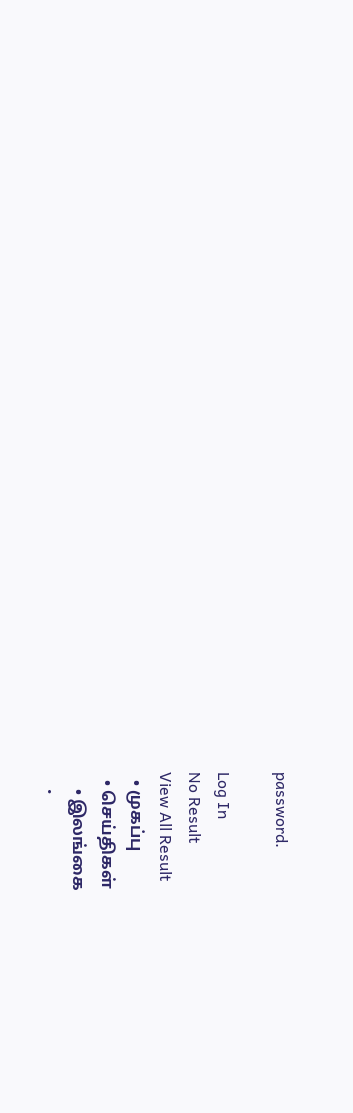password.

Log In
No Result
View All Result
  • முகப்பு
  • செய்திகள்
    • இலங்கை
    •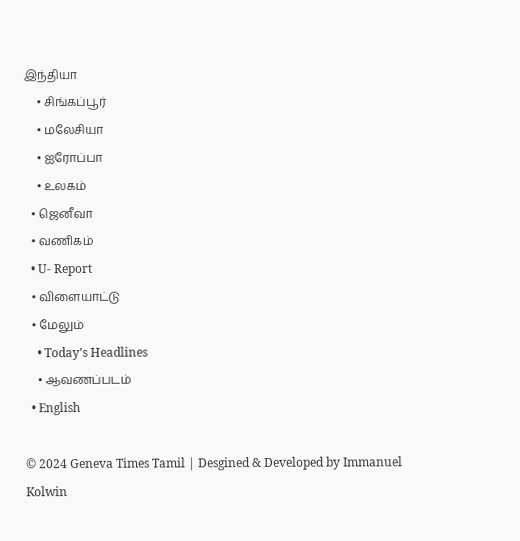இந்தியா
    • சிங்கப்பூர்
    • மலேசியா
    • ஐரோப்பா
    • உலகம்
  • ஜெனீவா
  • வணிகம்
  • U- Report
  • விளையாட்டு
  • மேலும்
    • Today’s Headlines
    • ஆவணப்படம்
  • English

© 2024 Geneva Times Tamil | Desgined & Developed by Immanuel Kolwin